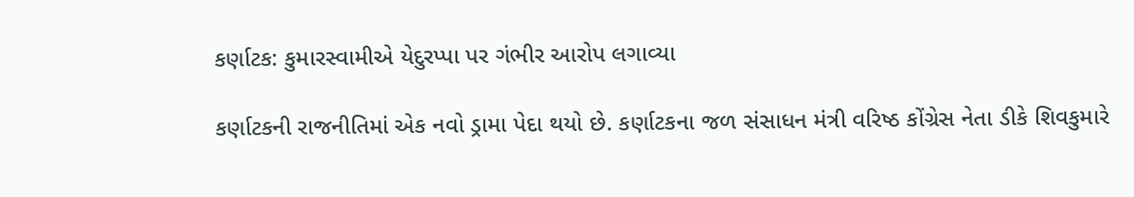કર્ણાટક: કુમારસ્વામીએ યેદુરપ્પા પર ગંભીર આરોપ લગાવ્યા

કર્ણાટકની રાજનીતિમાં એક નવો ડ્રામા પેદા થયો છે. કર્ણાટકના જળ સંસાધન મંત્રી વરિષ્ઠ કોંગ્રેસ નેતા ડીકે શિવકુમારે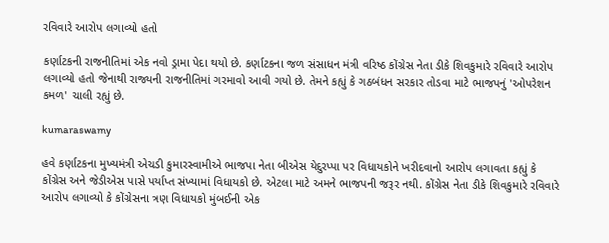રવિવારે આરોપ લગાવ્યો હતો

કર્ણાટકની રાજનીતિમાં એક નવો ડ્રામા પેદા થયો છે. કર્ણાટકના જળ સંસાધન મંત્રી વરિષ્ઠ કોંગ્રેસ નેતા ડીકે શિવકુમારે રવિવારે આરોપ લગાવ્યો હતો જેનાથી રાજ્યની રાજનીતિમાં ગરમાવો આવી ગયો છે. તેમને કહ્યું કે ગઠબંધન સરકાર તોડવા માટે ભાજપનું 'ઓપરેશન કમળ' ચાલી રહ્યું છે.

kumaraswamy

હવે કર્ણાટકના મુખ્યમંત્રી એચડી કુમારસ્વામીએ ભાજપા નેતા બીએસ યેદુરપ્પા પર વિધાયકોને ખરીદવાનો આરોપ લગાવતા કહ્યું કે કોંગ્રેસ અને જેડીએસ પાસે પર્યાપ્ત સંખ્યામાં વિધાયકો છે. એટલા માટે અમને ભાજપની જરૂર નથી. કોંગ્રેસ નેતા ડીકે શિવકુમારે રવિવારે આરોપ લગાવ્યો કે કોંગ્રેસના ત્રણ વિધાયકો મુંબઈની એક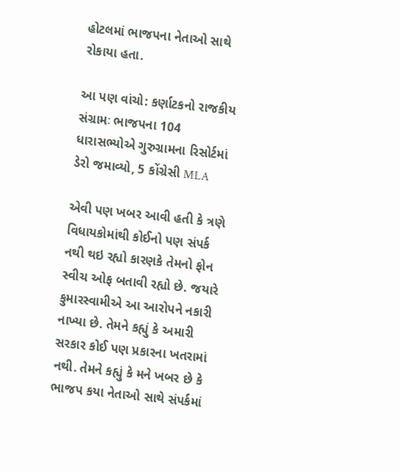હોટલમાં ભાજપના નેતાઓ સાથે રોકાયા હતા.

આ પણ વાંચો: કર્ણાટકનો રાજકીય સંગ્રામઃ ભાજપના 104 ધારાસભ્યોએ ગુરુગ્રામના રિસોર્ટમાં ડેરો જમાવ્યો, 5 કોંગ્રેસી MLA

એવી પણ ખબર આવી હતી કે ત્રણે વિધાયકોમાંથી કોઈનો પણ સંપર્ક નથી થઇ રહ્યો કારણકે તેમનો ફોન સ્વીચ ઓફ બતાવી રહ્યો છે. જયારે કુમારસ્વામીએ આ આરોપને નકારી નાખ્યા છે. તેમને કહ્યું કે અમારી સરકાર કોઈ પણ પ્રકારના ખતરામાં નથી. તેમને કહ્યું કે મને ખબર છે કે ભાજપ કયા નેતાઓ સાથે સંપર્કમાં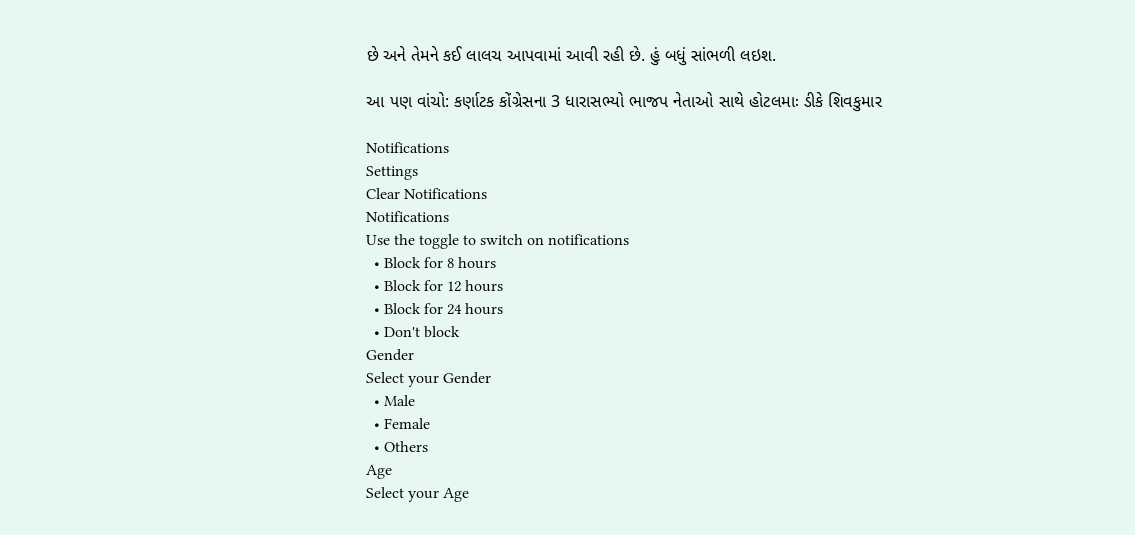છે અને તેમને કઈ લાલચ આપવામાં આવી રહી છે. હું બધું સાંભળી લઇશ.

આ પણ વાંચો: કર્ણાટક કોંગ્રેસના 3 ધારાસભ્યો ભાજપ નેતાઓ સાથે હોટલમાઃ ડીકે શિવકુમાર

Notifications
Settings
Clear Notifications
Notifications
Use the toggle to switch on notifications
  • Block for 8 hours
  • Block for 12 hours
  • Block for 24 hours
  • Don't block
Gender
Select your Gender
  • Male
  • Female
  • Others
Age
Select your Age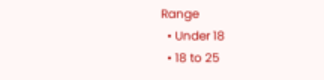Range
  • Under 18
  • 18 to 25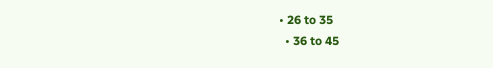• 26 to 35
  • 36 to 45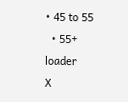• 45 to 55
  • 55+
loader
X